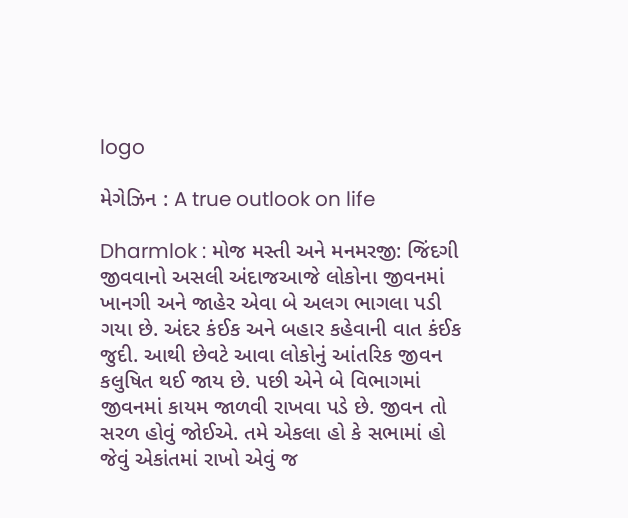logo

મેગેઝિન : A true outlook on life

Dharmlok : મોજ મસ્તી અને મનમરજી: જિંદગી જીવવાનો અસલી અંદાજઆજે લોકોના જીવનમાં ખાનગી અને જાહેર એવા બે અલગ ભાગલા પડી ગયા છે. અંદર કંઈક અને બહાર કહેવાની વાત કંઈક જુદી. આથી છેવટે આવા લોકોનું આંતરિક જીવન કલુષિત થઈ જાય છે. પછી એને બે વિભાગમાં જીવનમાં કાયમ જાળવી રાખવા પડે છે. જીવન તો સરળ હોવું જોઈએ. તમે એકલા હો કે સભામાં હો જેવું એકાંતમાં રાખો એવું જ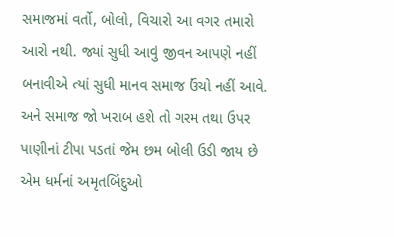સમાજમાં વર્તો, બોલો, વિચારો આ વગર તમારો આરો નથી. જ્યાં સુધી આવું જીવન આપણે નહીં બનાવીએ ત્યાં સુધી માનવ સમાજ ઉંચો નહીં આવે. અને સમાજ જો ખરાબ હશે તો ગરમ તથા ઉપર પાણીનાં ટીપા પડતાં જેમ છમ બોલી ઉડી જાય છે એમ ધર્મનાં અમૃતબિંદુઓ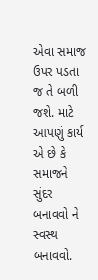એવા સમાજ ઉપર પડતા જ તે બળી જશે. માટે આપણું કાર્ય એ છે કે સમાજને સુંદર બનાવવો ને સ્વસ્થ બનાવવો.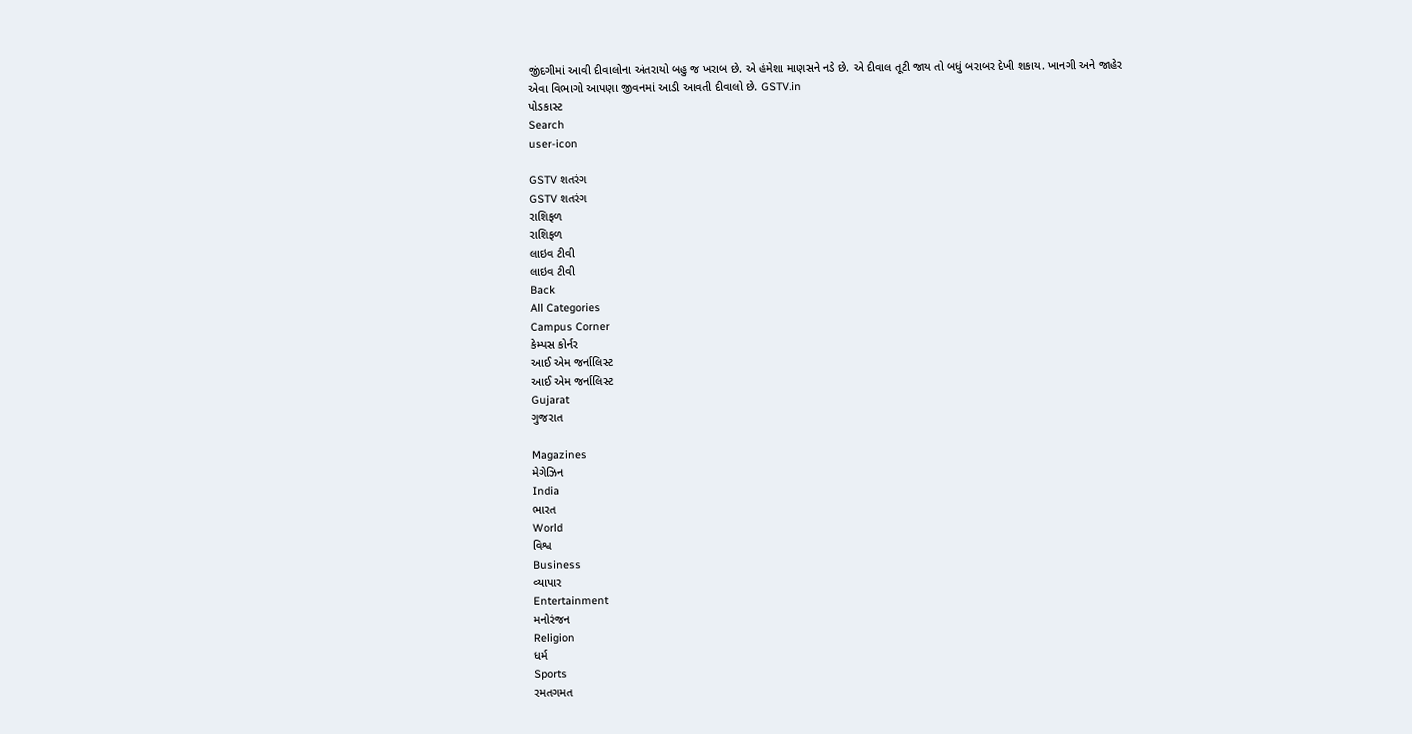જીંદગીમાં આવી દીવાલોના અંતરાયો બહુ જ ખરાબ છે. એ હંમેશા માણસને નડે છે. એ દીવાલ તૂટી જાય તો બધું બરાબર દેખી શકાય. ખાનગી અને જાહેર એવા વિભાગો આપણા જીવનમાં આડી આવતી દીવાલો છે. GSTV.in
પોડકાસ્ટ
Search
user-icon

GSTV શતરંગ
GSTV શતરંગ
રાશિફળ
રાશિફળ
લાઇવ ટીવી
લાઇવ ટીવી
Back
All Categories
Campus Corner
કેમ્પસ કોર્નર
આઈ એમ જર્નાલિસ્ટ
આઈ એમ જર્નાલિસ્ટ
Gujarat
ગુજરાત

Magazines
મેગેઝિન
India
ભારત
World
વિશ્વ
Business
વ્યાપાર
Entertainment
મનોરંજન
Religion
ધર્મ
Sports
રમતગમત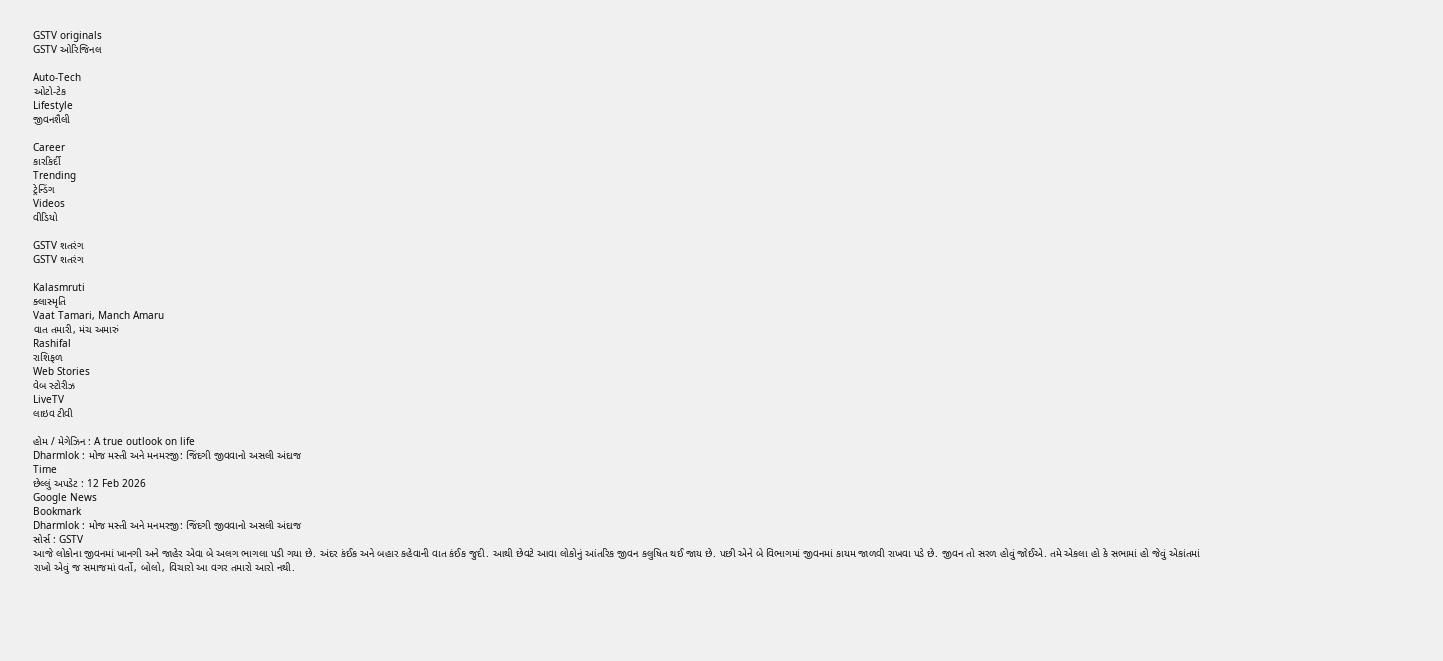GSTV originals
GSTV ઓરિજિનલ

Auto-Tech
ઓટો-ટેક
Lifestyle
જીવનશૈલી

Career
કારકિર્દી
Trending
ટ્રેન્ડિંગ
Videos
વીડિયો

GSTV શતરંગ
GSTV શતરંગ

Kalasmruti
ક્લાસ્મૃતિ
Vaat Tamari, Manch Amaru
વાત તમારી, મંચ અમારું
Rashifal
રાશિફળ
Web Stories
વેબ સ્ટોરીઝ
LiveTV
લાઇવ ટીવી

હોમ / મેગેઝિન : A true outlook on life
Dharmlok : મોજ મસ્તી અને મનમરજી: જિંદગી જીવવાનો અસલી અંદાજ
Time
છેલ્લું અપડેટ : 12 Feb 2026
Google News
Bookmark
Dharmlok : મોજ મસ્તી અને મનમરજી: જિંદગી જીવવાનો અસલી અંદાજ
સોર્સ : GSTV
આજે લોકોના જીવનમાં ખાનગી અને જાહેર એવા બે અલગ ભાગલા પડી ગયા છે. અંદર કંઈક અને બહાર કહેવાની વાત કંઈક જુદી. આથી છેવટે આવા લોકોનું આંતરિક જીવન કલુષિત થઈ જાય છે. પછી એને બે વિભાગમાં જીવનમાં કાયમ જાળવી રાખવા પડે છે. જીવન તો સરળ હોવું જોઈએ. તમે એકલા હો કે સભામાં હો જેવું એકાંતમાં રાખો એવું જ સમાજમાં વર્તો, બોલો, વિચારો આ વગર તમારો આરો નથી.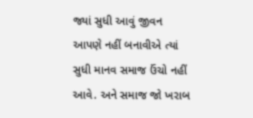જ્યાં સુધી આવું જીવન આપણે નહીં બનાવીએ ત્યાં સુધી માનવ સમાજ ઉંચો નહીં આવે. અને સમાજ જો ખરાબ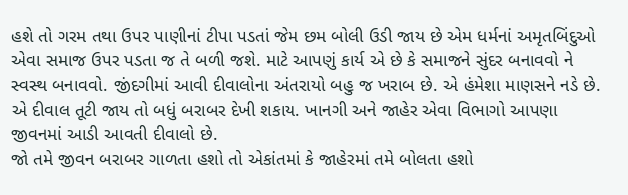હશે તો ગરમ તથા ઉપર પાણીનાં ટીપા પડતાં જેમ છમ બોલી ઉડી જાય છે એમ ધર્મનાં અમૃતબિંદુઓ એવા સમાજ ઉપર પડતા જ તે બળી જશે. માટે આપણું કાર્ય એ છે કે સમાજને સુંદર બનાવવો ને સ્વસ્થ બનાવવો. જીંદગીમાં આવી દીવાલોના અંતરાયો બહુ જ ખરાબ છે. એ હંમેશા માણસને નડે છે. એ દીવાલ તૂટી જાય તો બધું બરાબર દેખી શકાય. ખાનગી અને જાહેર એવા વિભાગો આપણા જીવનમાં આડી આવતી દીવાલો છે.
જો તમે જીવન બરાબર ગાળતા હશો તો એકાંતમાં કે જાહેરમાં તમે બોલતા હશો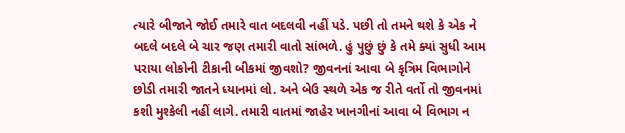ત્યારે બીજાને જોઈ તમારે વાત બદલવી નહીં પડે. પછી તો તમને થશે કે એક ને બદલે બદલે બે ચાર જણ તમારી વાતો સાંભળે. હું પુછું છું કે તમે ક્યાં સુધી આમ પરાયા લોકોની ટીકાની બીકમાં જીવશો? જીવનનાં આવા બે કૃત્રિમ વિભાગોને છોડી તમારી જાતને ધ્યાનમાં લો. અને બેઉ સ્થળે એક જ રીતે વર્તો તો જીવનમાં કશી મુશ્કેલી નહીં લાગે. તમારી વાતમાં જાહેર ખાનગીનાં આવા બે વિભાગ ન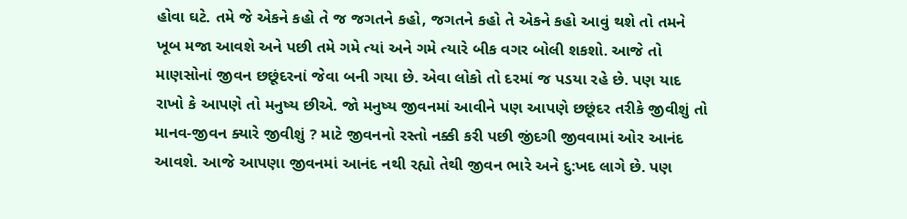હોવા ઘટે. તમે જે એકને કહો તે જ જગતને કહો, જગતને કહો તે એકને કહો આવું થશે તો તમને ખૂબ મજા આવશે અને પછી તમે ગમે ત્યાં અને ગમે ત્યારે બીક વગર બોલી શકશો. આજે તો માણસોનાં જીવન છછૂંદરનાં જેવા બની ગયા છે. એવા લોકો તો દરમાં જ પડયા રહે છે. પણ યાદ રાખો કે આપણે તો મનુષ્ય છીએ. જો મનુષ્ય જીવનમાં આવીને પણ આપણે છછૂંદર તરીકે જીવીશું તો માનવ-જીવન ક્યારે જીવીશું ? માટે જીવનનો રસ્તો નક્કી કરી પછી જીંદગી જીવવામાં ઓર આનંદ આવશે. આજે આપણા જીવનમાં આનંદ નથી રહ્યો તેથી જીવન ભારે અને દુ:ખદ લાગે છે. પણ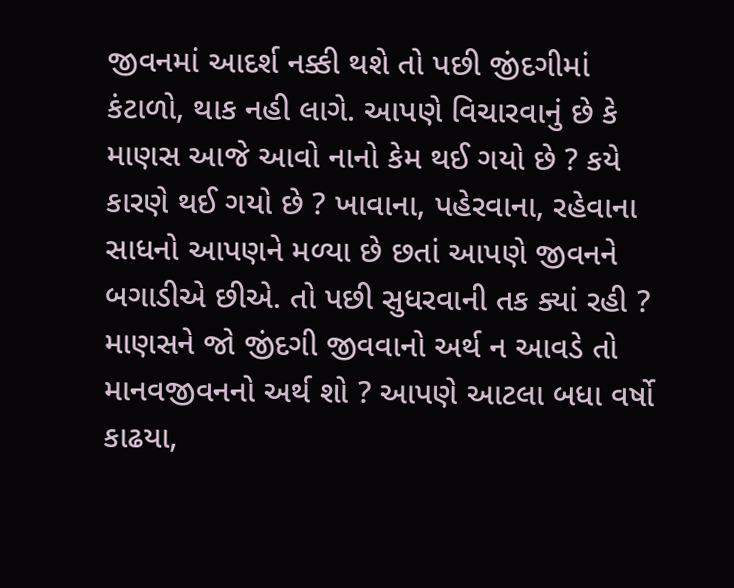જીવનમાં આદર્શ નક્કી થશે તો પછી જીંદગીમાં કંટાળો, થાક નહી લાગે. આપણે વિચારવાનું છે કે માણસ આજે આવો નાનો કેમ થઈ ગયો છે ? કયે કારણે થઈ ગયો છે ? ખાવાના, પહેરવાના, રહેવાના સાધનો આપણને મળ્યા છે છતાં આપણે જીવનને બગાડીએ છીએ. તો પછી સુધરવાની તક ક્યાં રહી ? માણસને જો જીંદગી જીવવાનો અર્થ ન આવડે તો માનવજીવનનો અર્થ શો ? આપણે આટલા બધા વર્ષો કાઢયા,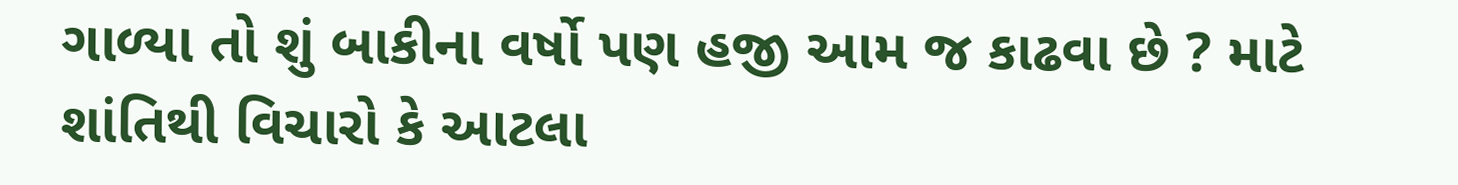ગાળ્યા તો શું બાકીના વર્ષો પણ હજી આમ જ કાઢવા છે ? માટે શાંતિથી વિચારો કે આટલા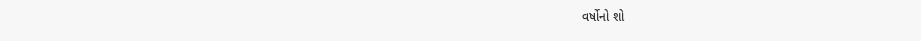વર્ષોનો શો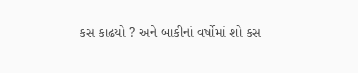કસ કાઢયો ? અને બાકીનાં વર્ષોમાં શો કસ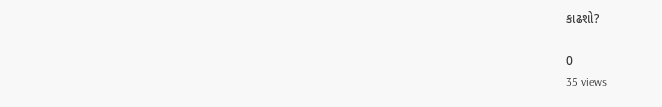કાઢશો?

0
35 views